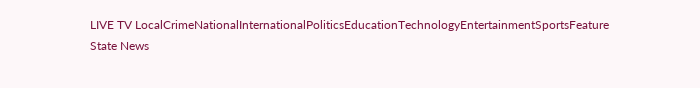LIVE TV LocalCrimeNationalInternationalPoliticsEducationTechnologyEntertainmentSportsFeature
State News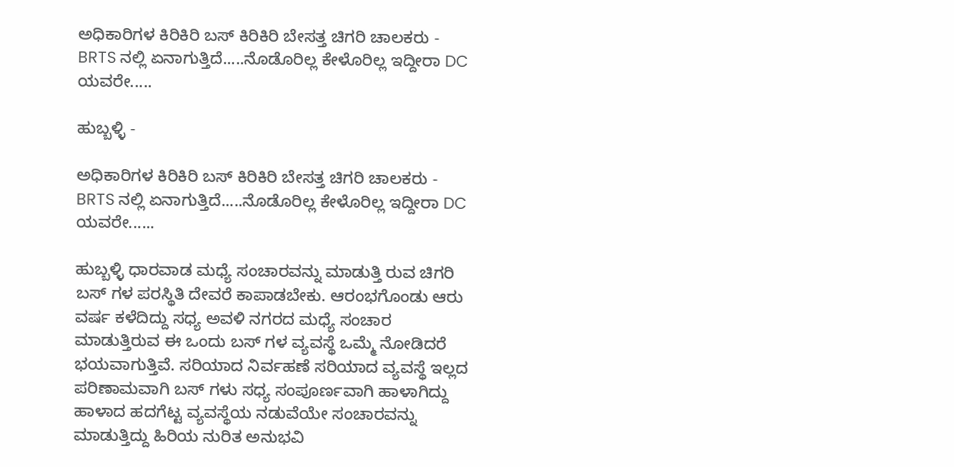ಅಧಿಕಾರಿಗಳ ಕಿರಿಕಿರಿ ಬಸ್ ಕಿರಿಕಿರಿ ಬೇಸತ್ತ ಚಿಗರಿ ಚಾಲಕರು - BRTS ನಲ್ಲಿ ಏನಾಗುತ್ತಿದೆ.....ನೊಡೊರಿಲ್ಲ ಕೇಳೊರಿಲ್ಲ ಇದ್ದೀರಾ DC ಯವರೇ.....

ಹುಬ್ಬಳ್ಳಿ -

ಅಧಿಕಾರಿಗಳ ಕಿರಿಕಿರಿ ಬಸ್ ಕಿರಿಕಿರಿ ಬೇಸತ್ತ ಚಿಗರಿ ಚಾಲಕರು - BRTS ನಲ್ಲಿ ಏನಾಗುತ್ತಿದೆ.....ನೊಡೊರಿಲ್ಲ ಕೇಳೊರಿಲ್ಲ ಇದ್ದೀರಾ DC ಯವರೇ......

ಹುಬ್ಬಳ್ಳಿ ಧಾರವಾಡ ಮಧ್ಯೆ ಸಂಚಾರವನ್ನು ಮಾಡುತ್ತಿ ರುವ ಚಿಗರಿ ಬಸ್ ಗಳ ಪರಸ್ಥಿತಿ ದೇವರೆ ಕಾಪಾಡಬೇಕು. ಆರಂಭಗೊಂಡು ಆರು ವರ್ಷ ಕಳೆದಿದ್ದು ಸಧ್ಯ ಅವಳಿ ನಗರದ ಮಧ್ಯೆ ಸಂಚಾರ ಮಾಡುತ್ತಿರುವ ಈ ಒಂದು ಬಸ್ ಗಳ ವ್ಯವಸ್ಥೆ ಒಮ್ಮೆ ನೋಡಿದರೆ ಭಯವಾಗುತ್ತಿವೆ. ಸರಿಯಾದ ನಿರ್ವಹಣೆ ಸರಿಯಾದ ವ್ಯವಸ್ಥೆ ಇಲ್ಲದ ಪರಿಣಾಮವಾಗಿ ಬಸ್ ಗಳು ಸಧ್ಯ ಸಂಪೂರ್ಣವಾಗಿ ಹಾಳಾಗಿದ್ದು ಹಾಳಾದ ಹದಗೆಟ್ಟ ವ್ಯವಸ್ಥೆಯ ನಡುವೆಯೇ ಸಂಚಾರವನ್ನು ಮಾಡುತ್ತಿದ್ದು ಹಿರಿಯ ನುರಿತ ಅನುಭವಿ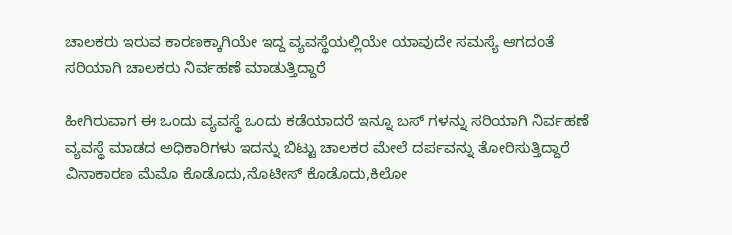ಚಾಲಕರು ಇರುವ ಕಾರಣಕ್ಕಾಗಿಯೇ ಇದ್ದ ವ್ಯವಸ್ಥೆಯಲ್ಲಿಯೇ ಯಾವುದೇ ಸಮಸ್ಯೆ ಆಗದಂತೆ ಸರಿಯಾಗಿ ಚಾಲಕರು ನಿರ್ವಹಣೆ ಮಾಡುತ್ತಿದ್ದಾರೆ

ಹೀಗಿರುವಾಗ ಈ ಒಂದು ವ್ಯವಸ್ಥೆ ಒಂದು ಕಡೆಯಾದರೆ ಇನ್ನೂ ಬಸ್ ಗಳನ್ನು ಸರಿಯಾಗಿ ನಿರ್ವಹಣೆ ವ್ಯವಸ್ಥೆ ಮಾಡದ ಅಧಿಕಾರಿಗಳು ಇದನ್ನು ಬಿಟ್ಟು ಚಾಲಕರ ಮೇಲೆ ದರ್ಪವನ್ನು ತೋರಿಸುತ್ತಿದ್ದಾರೆ ವಿನಾಕಾರಣ ಮೆಮೊ ಕೊಡೊದು,ನೊಟೀಸ್ ಕೊಡೊದು,ಕಿಲೋ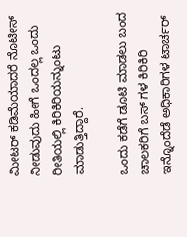ಮೀಟರ್ ಕಡಿಮೆಯಾದರೆ ನೊಟೀಸ್ ನೀಡುವುದು ಹೀಗೆ ಒಂದಲ್ಲ ಒಂದು ರೀತಿಯಲ್ಲಿ ಕಿರಿಕಿರಿಯನ್ನುಂಟು ಮಾಡುತ್ತಿದ್ದಾರೆ.

ಒಂದು ಕಡೆಗೆ ಡೂಟಿ ಮಾಡಲು ಬಂದ ಚಾಲಕರಿಗೆ ಬಸ್ ಗಳ ಕಿರಿಕಿರಿ ಇನ್ನೊಂದೆಡೆ ಅಧಿಕಾರಿಗಳ ಟಾರ್ಚರ್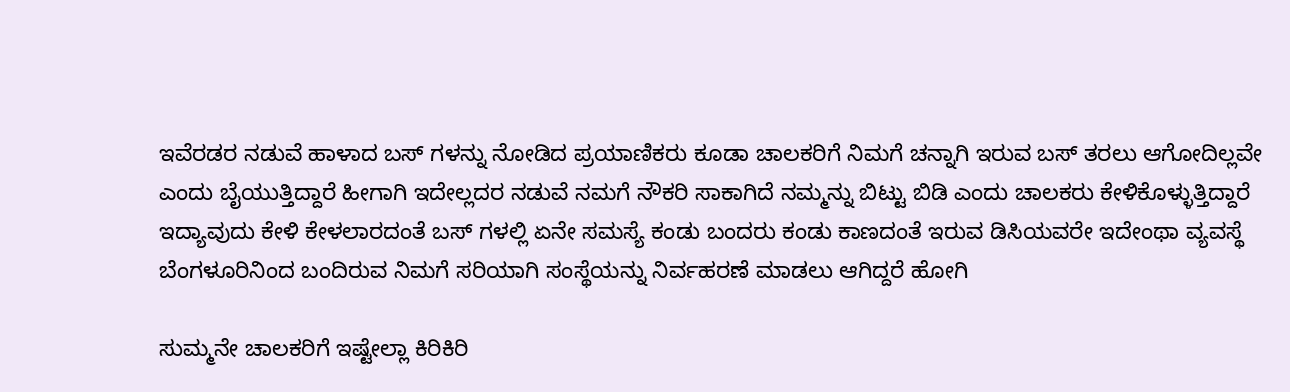ಇವೆರಡರ ನಡುವೆ ಹಾಳಾದ ಬಸ್ ಗಳನ್ನು ನೋಡಿದ ಪ್ರಯಾಣಿಕರು ಕೂಡಾ ಚಾಲಕರಿಗೆ ನಿಮಗೆ ಚನ್ನಾಗಿ ಇರುವ ಬಸ್ ತರಲು ಆಗೋದಿಲ್ಲವೇ ಎಂದು ಬೈಯುತ್ತಿದ್ದಾರೆ ಹೀಗಾಗಿ ಇದೇಲ್ಲದರ ನಡುವೆ ನಮಗೆ ನೌಕರಿ ಸಾಕಾಗಿದೆ ನಮ್ಮನ್ನು ಬಿಟ್ಟು ಬಿಡಿ ಎಂದು ಚಾಲಕರು ಕೇಳಿಕೊಳ್ಳುತ್ತಿದ್ದಾರೆ ಇದ್ಯಾವುದು ಕೇಳಿ ಕೇಳಲಾರದಂತೆ ಬಸ್ ಗಳಲ್ಲಿ ಏನೇ ಸಮಸ್ಯೆ ಕಂಡು ಬಂದರು ಕಂಡು ಕಾಣದಂತೆ ಇರುವ ಡಿಸಿಯವರೇ ಇದೇಂಥಾ ವ್ಯವಸ್ಥೆ ಬೆಂಗಳೂರಿನಿಂದ ಬಂದಿರುವ ನಿಮಗೆ ಸರಿಯಾಗಿ ಸಂಸ್ಥೆಯನ್ನು ನಿರ್ವಹರಣೆ ಮಾಡಲು ಆಗಿದ್ದರೆ ಹೋಗಿ

ಸುಮ್ಮನೇ ಚಾಲಕರಿಗೆ ಇಷ್ಟೇಲ್ಲಾ ಕಿರಿಕಿರಿ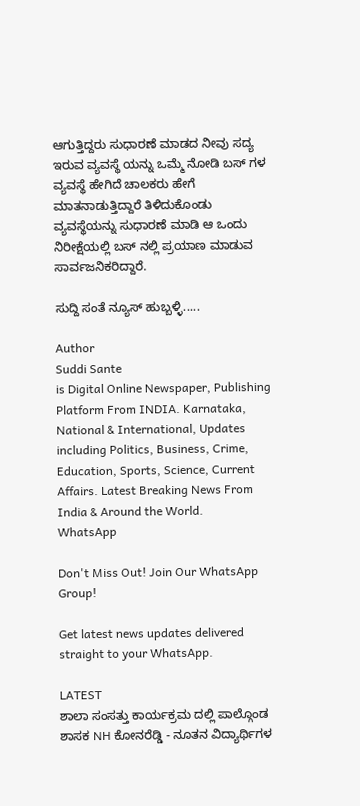ಆಗುತ್ತಿದ್ದರು ಸುಧಾರಣೆ ಮಾಡದ ನೀವು ಸದ್ಯ ಇರುವ ವ್ಯವಸ್ಥೆ ಯನ್ನು ಒಮ್ಮೆ ನೋಡಿ ಬಸ್ ಗಳ ವ್ಯವಸ್ಥೆ ಹೇಗಿದೆ ಚಾಲಕರು ಹೇಗೆ ಮಾತನಾಡುತ್ತಿದ್ದಾರೆ ತಿಳಿದುಕೊಂಡು ವ್ಯವಸ್ಥೆಯನ್ನು ಸುಧಾರಣೆ ಮಾಡಿ ಆ ಒಂದು ನಿರೀಕ್ಷೆಯಲ್ಲಿ ಬಸ್ ನಲ್ಲಿ ಪ್ರಯಾಣ ಮಾಡುವ ಸಾರ್ವಜನಿಕರಿದ್ದಾರೆ.

ಸುದ್ದಿ ಸಂತೆ ನ್ಯೂಸ್ ಹುಬ್ಬಳ್ಳಿ.....

Author
Suddi Sante
is Digital Online Newspaper, Publishing Platform From INDIA. Karnataka, National & International, Updates including Politics, Business, Crime, Education, Sports, Science, Current Affairs. Latest Breaking News From India & Around the World.
WhatsApp

Don't Miss Out! Join Our WhatsApp Group!

Get latest news updates delivered straight to your WhatsApp.

LATEST
ಶಾಲಾ ಸಂಸತ್ತು ಕಾರ್ಯಕ್ರಮ ದಲ್ಲಿ ಪಾಲ್ಗೊಂಡ ಶಾಸಕ NH ಕೋನರೆಡ್ಡಿ - ನೂತನ ವಿದ್ಯಾರ್ಥಿಗಳ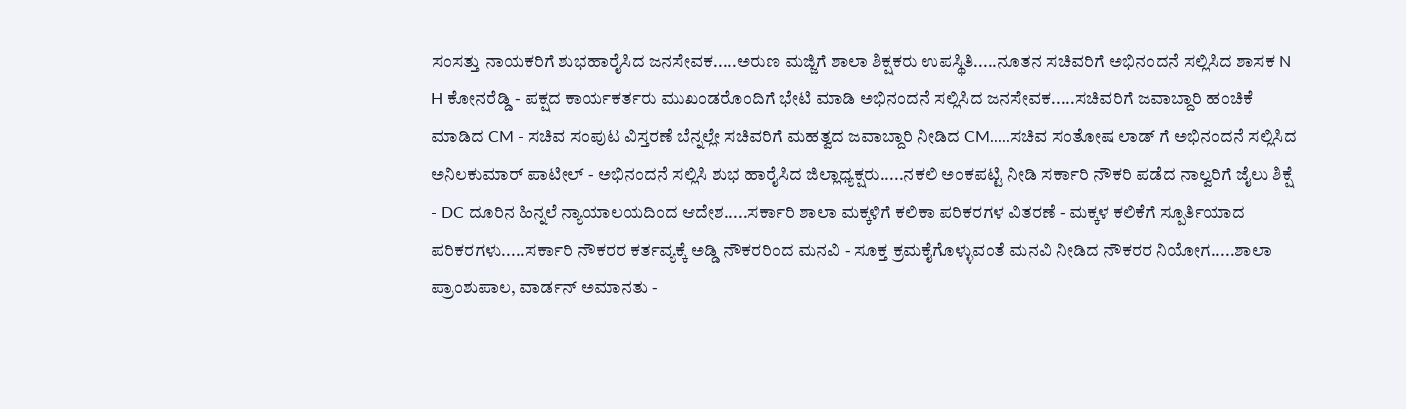ಸಂಸತ್ತು ನಾಯಕರಿಗೆ ಶುಭಹಾರೈಸಿದ ಜನಸೇವಕ.....ಅರುಣ ಮಜ್ಜಿಗೆ ಶಾಲಾ ಶಿಕ್ಷಕರು ಉಪಸ್ಥಿತಿ.....ನೂತನ ಸಚಿವರಿಗೆ ಅಭಿನಂದನೆ ಸಲ್ಲಿಸಿದ ಶಾಸಕ N H ಕೋನರೆಡ್ಡಿ - ಪಕ್ಷದ ಕಾರ್ಯಕರ್ತರು ಮುಖಂಡರೊಂದಿಗೆ ಭೇಟಿ ಮಾಡಿ ಅಭಿನಂದನೆ ಸಲ್ಲಿಸಿದ ಜನಸೇವಕ.....ಸಚಿವರಿಗೆ ಜವಾಬ್ದಾರಿ ಹಂಚಿಕೆ ಮಾಡಿದ CM - ಸಚಿವ ಸಂಪುಟ ವಿಸ್ತರಣೆ ಬೆನ್ನಲ್ಲೇ ಸಚಿವರಿಗೆ ಮಹತ್ವದ ಜವಾಬ್ದಾರಿ ನೀಡಿದ CM.....ಸಚಿವ ಸಂತೋಷ ಲಾಡ್ ಗೆ ಅಭಿನಂದನೆ ಸಲ್ಲಿಸಿದ ಅನಿಲಕುಮಾರ್ ಪಾಟೀಲ್ - ಅಭಿನಂದನೆ ಸಲ್ಲಿಸಿ ಶುಭ ಹಾರೈಸಿದ ಜಿಲ್ಲಾಧ್ಯಕ್ಷರು.....ನಕಲಿ ಅಂಕಪಟ್ಟಿ ನೀಡಿ ಸರ್ಕಾರಿ ನೌಕರಿ ಪಡೆದ ನಾಲ್ವರಿಗೆ ಜೈಲು ಶಿಕ್ಷೆ - DC ದೂರಿನ ಹಿನ್ನಲೆ ನ್ಯಾಯಾಲಯದಿಂದ ಆದೇಶ.....ಸರ್ಕಾರಿ ಶಾಲಾ ಮಕ್ಕಳಿಗೆ ಕಲಿಕಾ ಪರಿಕರಗಳ ವಿತರಣೆ - ಮಕ್ಕಳ ಕಲಿಕೆಗೆ ಸ್ಪೂರ್ತಿಯಾದ ಪರಿಕರಗಳು.....ಸರ್ಕಾರಿ ನೌಕರರ ಕರ್ತವ್ಯಕ್ಕೆ ಅಡ್ಡಿ ನೌಕರರಿಂದ ಮನವಿ - ಸೂಕ್ತ ಕ್ರಮಕೈಗೊಳ್ಳುವಂತೆ ಮನವಿ ನೀಡಿದ ನೌಕರರ ನಿಯೋಗ.....ಶಾಲಾ ಪ್ರಾಂಶುಪಾಲ, ವಾರ್ಡನ್ ಅಮಾನತು -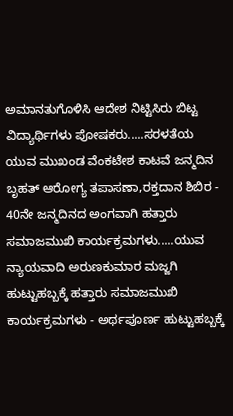ಅಮಾನತುಗೊಳಿಸಿ ಆದೇಶ ನಿಟ್ಟಿಸಿರು ಬಿಟ್ಟ ವಿದ್ಯಾರ್ಥಿಗಳು ಪೋಷಕರು.....ಸರಳತೆಯ ಯುವ ಮುಖಂಡ ವೆಂಕಟೇಶ ಕಾಟವೆ ಜನ್ಮದಿನ ಬೃಹತ್ ಆರೋಗ್ಯ ತಪಾಸಣಾ,ರಕ್ತದಾನ ಶಿಬಿರ - 40ನೇ ಜನ್ಮದಿನದ ಅಂಗವಾಗಿ ಹತ್ತಾರು ಸಮಾಜಮುಖಿ ಕಾರ್ಯಕ್ರಮಗಳು.....ಯುವ ನ್ಯಾಯವಾದಿ ಅರುಣಕುಮಾರ ಮಜ್ಜಗಿ ಹುಟ್ಟುಹಬ್ಬಕ್ಕೆ ಹತ್ತಾರು ಸಮಾಜಮುಖಿ ಕಾರ್ಯಕ್ರಮಗಳು - ಅರ್ಥಪೂರ್ಣ ಹುಟ್ಟುಹಬ್ಬಕ್ಕೆ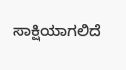ಸಾಕ್ಷಿಯಾಗಲಿದೆ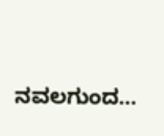ನವಲಗುಂದ...